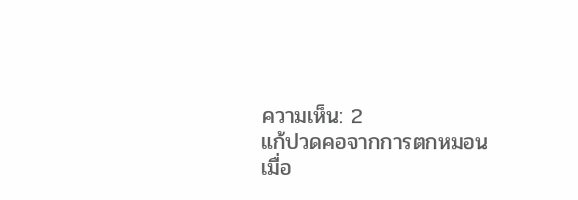ความเห็น: 2
แก้ปวดคอจากการตกหมอน
เมื่อ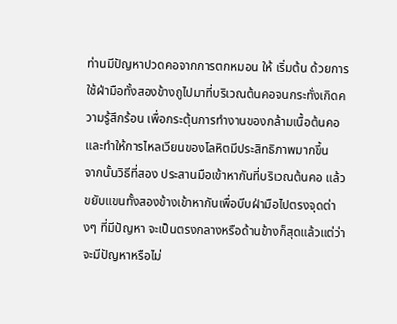ท่านมีปัญหาปวดคอจากการตกหมอน ให้ เริ่มต้น ด้วยการใช้ฝ่ามือทั้งสองข้างถูไปมาที่บริเวณต้นคอจนกระทั่งเกิดความรู้สึกร้อน เพื่อกระตุ้นการทำงานของกล้ามเนื้อต้นคอ และทำให้การไหลเวียนของโลหิตมีประสิทธิภาพมากขึ้น
จากนั้นวิธีที่สอง ประสานมือเข้าหากันที่บริเวณต้นคอ แล้วขยับแขนทั้งสองข้างเข้าหากันเพื่อบีบฝ่ามือไปตรงจุดต่างๆ ที่มีปัญหา จะเป็นตรงกลางหรือด้านข้างก็สุดแล้วแต่ว่าจะมีปัญหาหรือไม่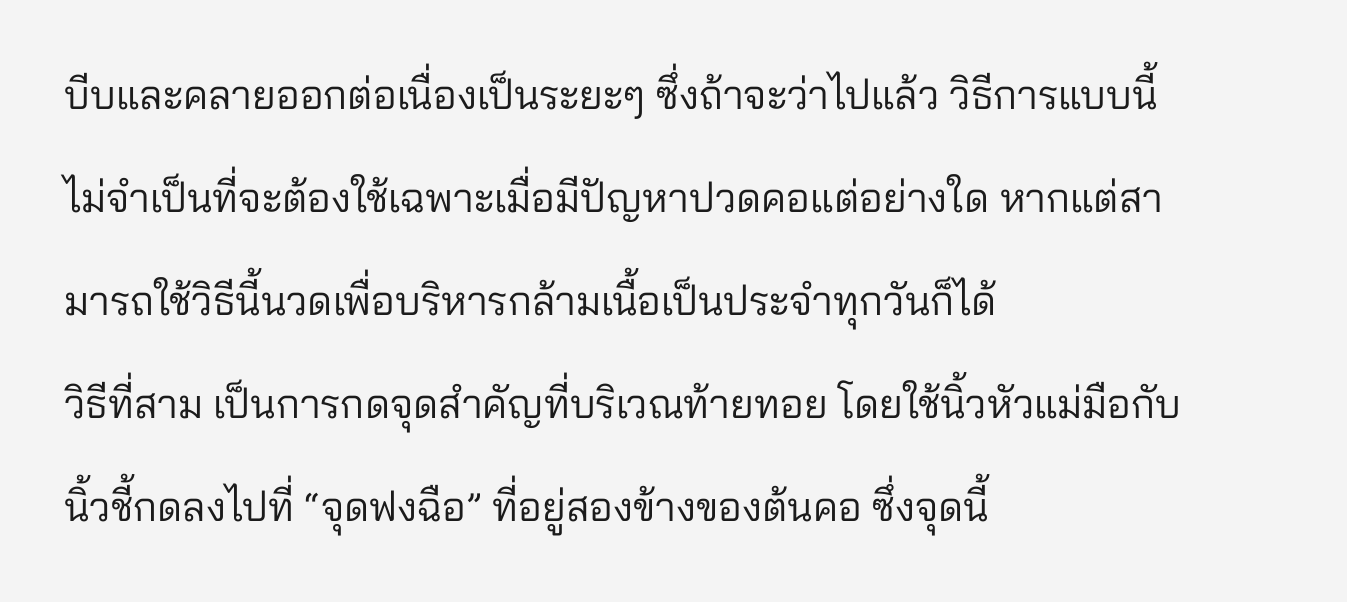บีบและคลายออกต่อเนื่องเป็นระยะๆ ซึ่งถ้าจะว่าไปแล้ว วิธีการแบบนี้ไม่จำเป็นที่จะต้องใช้เฉพาะเมื่อมีปัญหาปวดคอแต่อย่างใด หากแต่สามารถใช้วิธีนี้นวดเพื่อบริหารกล้ามเนื้อเป็นประจำทุกวันก็ได้
วิธีที่สาม เป็นการกดจุดสำคัญที่บริเวณท้ายทอย โดยใช้นิ้วหัวแม่มือกับนิ้วชี้กดลงไปที่ “จุดฟงฉือ” ที่อยู่สองข้างของต้นคอ ซึ่งจุดนี้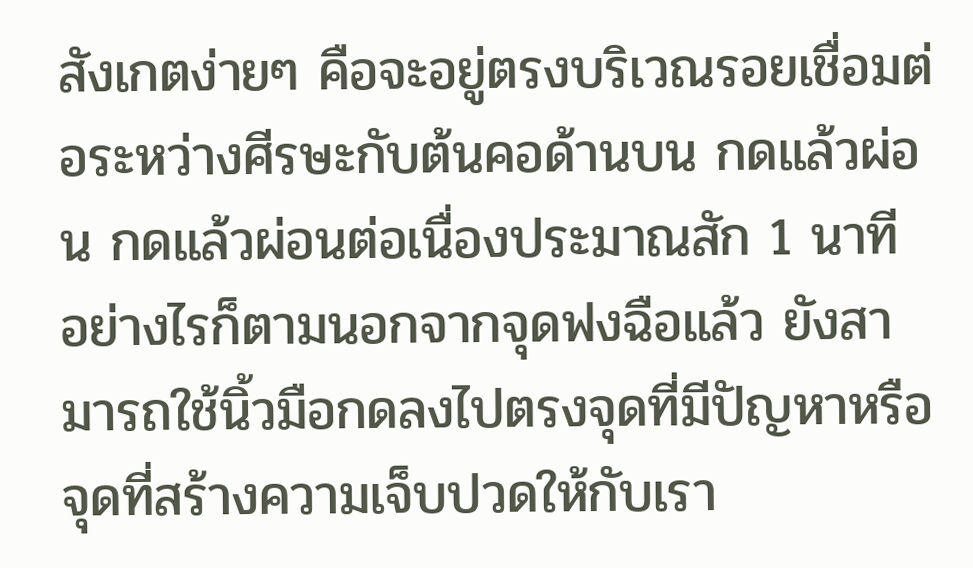สังเกตง่ายๆ คือจะอยู่ตรงบริเวณรอยเชื่อมต่อระหว่างศีรษะกับต้นคอด้านบน กดแล้วผ่อน กดแล้วผ่อนต่อเนื่องประมาณสัก 1 นาที
อย่างไรก็ตามนอกจากจุดฟงฉือแล้ว ยังสามารถใช้นิ้วมือกดลงไปตรงจุดที่มีปัญหาหรือจุดที่สร้างความเจ็บปวดให้กับเรา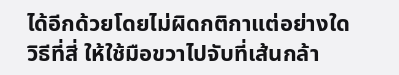ได้อีกด้วยโดยไม่ผิดกติกาแต่อย่างใด
วิธีที่สี่ ให้ใช้มือขวาไปจับที่เส้นกล้า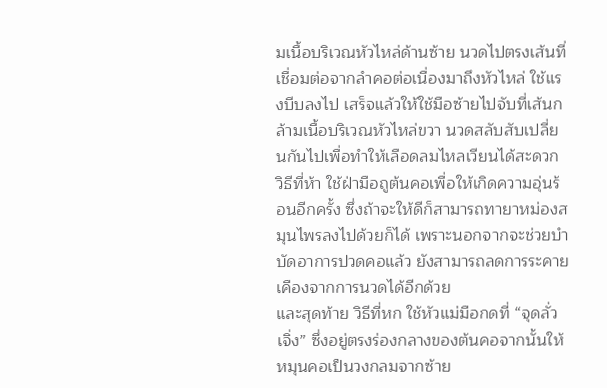มเนื้อบริเวณหัวไหล่ด้านซ้าย นวดไปตรงเส้นที่เชื่อมต่อจากลำคอต่อเนื่องมาถึงหัวไหล่ ใช้แรงบีบลงไป เสร็จแล้วให้ใช้มือซ้ายไปจับที่เส้นกล้ามเนื้อบริเวณหัวไหล่ขวา นวดสลับสับเปลี่ยนกันไปเพื่อทำให้เลือดลมไหลเวียนได้สะดวก
วิธีที่ห้า ใช้ฝ่ามือถูต้นคอเพื่อให้เกิดความอุ่นร้อนอีกครั้ง ซึ่งถ้าจะให้ดีก็สามารถทายาหม่องสมุนไพรลงไปด้วยก็ได้ เพราะนอกจากจะช่วยบำบัดอาการปวดคอแล้ว ยังสามารถลดการระคายเคืองจากการนวดได้อีกด้วย
และสุดท้าย วิธีที่หก ใช้หัวแม่มือกดที่ “จุดลั่วเจิ่ง” ซึ่งอยู่ตรงร่องกลางของต้นคอจากนั้นให้หมุนคอเป็นวงกลมจากซ้าย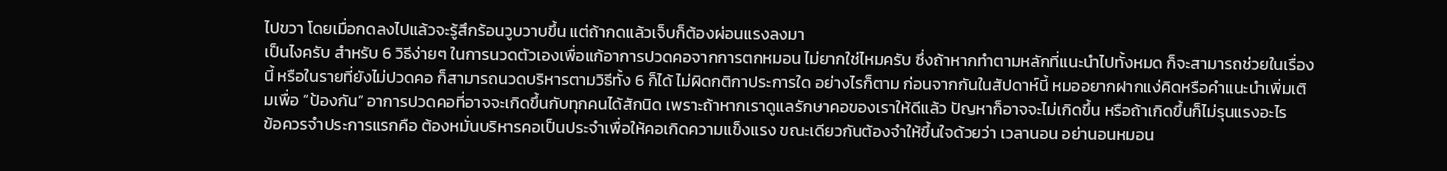ไปขวา โดยเมื่อกดลงไปแล้วจะรู้สึกร้อนวูบวาบขึ้น แต่ถ้ากดแล้วเจ็บก็ต้องผ่อนแรงลงมา
เป็นไงครับ สำหรับ 6 วิธีง่ายๆ ในการนวดตัวเองเพื่อแก้อาการปวดคอจากการตกหมอน ไม่ยากใช่ไหมครับ ซึ่งถ้าหากทำตามหลักที่แนะนำไปทั้งหมด ก็จะสามารถช่วยในเรื่องนี้ หรือในรายที่ยังไม่ปวดคอ ก็สามารถนวดบริหารตามวิธีทั้ง 6 ก็ได้ ไม่ผิดกติกาประการใด อย่างไรก็ตาม ก่อนจากกันในสัปดาห์นี้ หมออยากฝากแง่คิดหรือคำแนะนำเพิ่มเติมเพื่อ “ป้องกัน” อาการปวดคอที่อาจจะเกิดขึ้นกับทุกคนได้สักนิด เพราะถ้าหากเราดูแลรักษาคอของเราให้ดีแล้ว ปัญหาก็อาจจะไม่เกิดขึ้น หรือถ้าเกิดขึ้นก็ไม่รุนแรงอะไร
ข้อควรจำประการแรกคือ ต้องหมั่นบริหารคอเป็นประจำเพื่อให้คอเกิดความแข็งแรง ขณะเดียวกันต้องจำให้ขึ้นใจด้วยว่า เวลานอน อย่านอนหมอน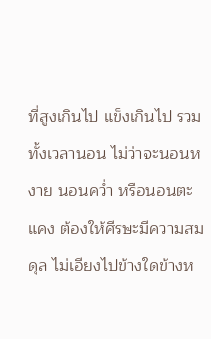ที่สูงเกินไป แข็งเกินไป รวมทั้งเวลานอน ไม่ว่าจะนอนหงาย นอนคว่ำ หรือนอนตะแคง ต้องให้ศีรษะมีความสมดุล ไม่เอียงไปข้างใดข้างห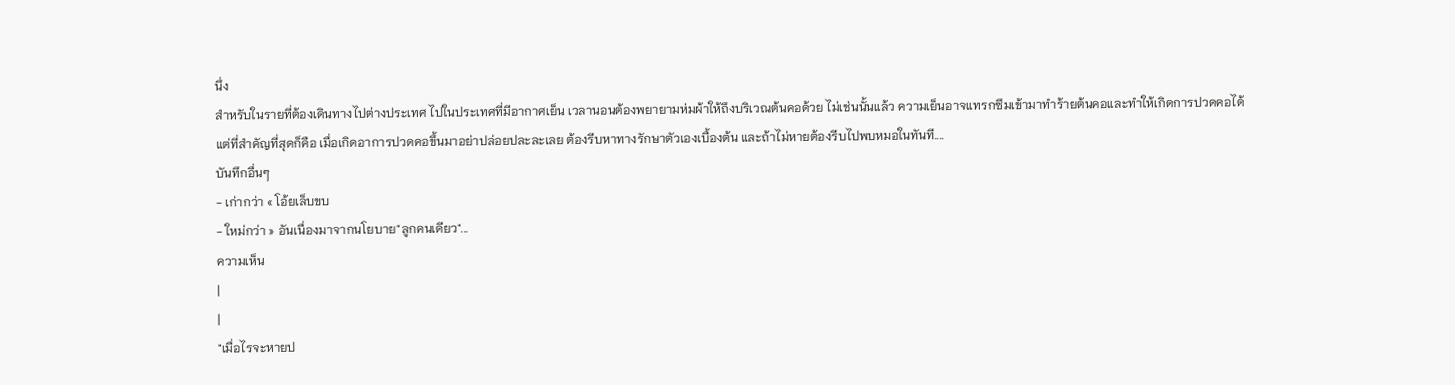นึ่ง
สำหรับในรายที่ต้องเดินทางไปต่างประเทศ ไปในประเทศที่มีอากาศเย็น เวลานอนต้องพยายามห่มผ้าให้ถึงบริเวณต้นคอด้วย ไม่เช่นนั้นแล้ว ความเย็นอาจแทรกซึมเข้ามาทำร้ายต้นคอและทำให้เกิดการปวดคอได้
แต่ที่สำคัญที่สุดก็คือ เมื่อเกิดอาการปวดคอขึ้นมาอย่าปล่อยปละละเลย ต้องรีบหาทางรักษาตัวเองเบื้องต้น และถ้าไม่หายต้องรีบไปพบหมอในทันที....
บันทึกอื่นๆ
- เก่ากว่า « โอ้ยเล็บขบ
- ใหม่กว่า » อันเนื่องมาจากนโยบาย"ลูกคนเดียว"...
ความเห็น
|
|
"เมื่อไรจะหายป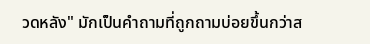วดหลัง" มักเป็นคำถามที่ถูกถามบ่อยขึ้นกว่าส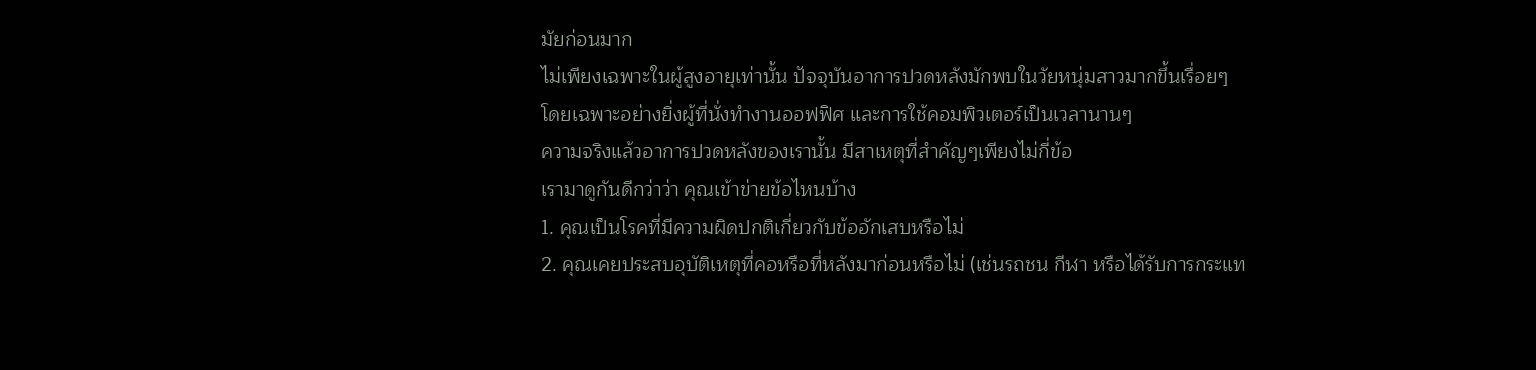มัยก่อนมาก
ไม่เพียงเฉพาะในผู้สูงอายุเท่านั้น ปัจจุบันอาการปวดหลังมักพบในวัยหนุ่มสาวมากขึ้นเรื่อยๆ
โดยเฉพาะอย่างยิ่งผู้ที่นั่งทำงานออฟฟิศ และการใช้คอมพิวเตอร์เป็นเวลานานๆ
ความจริงแล้วอาการปวดหลังของเรานั้น มีสาเหตุที่สำคัญๆเพียงไม่กี่ข้อ
เรามาดูกันดีกว่าว่า คุณเข้าข่ายข้อไหนบ้าง
1. คุณเป็นโรคที่มีความผิดปกติเกี่ยวกับข้ออักเสบหรือไม่
2. คุณเคยประสบอุบัติเหตุที่คอหรือที่หลังมาก่อนหรือไม่ (เช่นรถชน กีฬา หรือได้รับการกระแท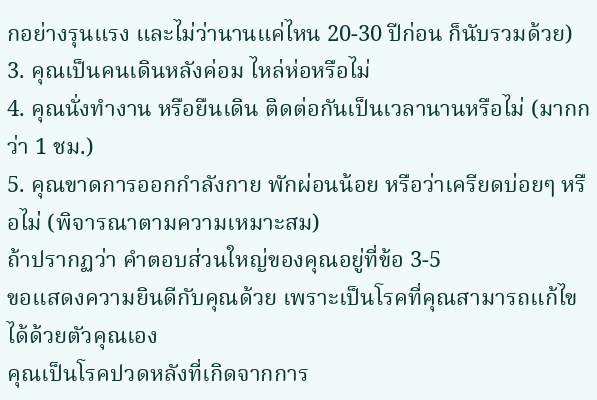กอย่างรุนแรง และไม่ว่านานแค่ไหน 20-30 ปีก่อน ก็นับรวมด้วย)
3. คุณเป็นคนเดินหลังค่อม ไหล่ห่อหรือไม่
4. คุณนั่งทำงาน หรือยืนเดิน ติดต่อกันเป็นเวลานานหรือไม่ (มากกว่า 1 ชม.)
5. คุณขาดการออกกำลังกาย พักผ่อนน้อย หรือว่าเครียดบ่อยๆ หรือไม่ (พิจารณาตามความเหมาะสม)
ถ้าปรากฏว่า คำตอบส่วนใหญ่ของคุณอยู่ที่ข้อ 3-5
ขอแสดงความยินดีกับคุณด้วย เพราะเป็นโรคที่คุณสามารถแก้ไขได้ด้วยตัวคุณเอง
คุณเป็นโรคปวดหลังที่เกิดจากการ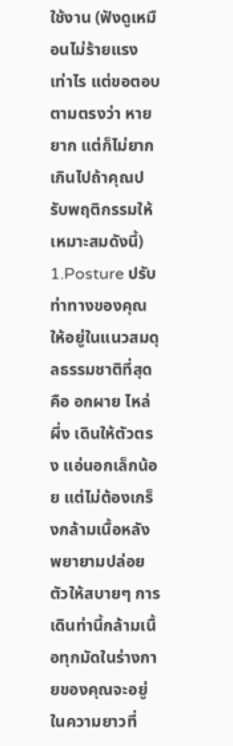ใช้งาน (ฟังดูเหมือนไม่ร้ายแรงเท่าไร แต่ขอตอบตามตรงว่า หายยาก แต่ก็ไม่ยากเกินไปถ้าคุณปรับพฤติกรรมให้เหมาะสมดังนี้)
1.Posture ปรับท่าทางของคุณให้อยู่ในแนวสมดุลธรรมชาติที่สุด คือ อกผาย ไหล่ผึ่ง เดินให้ตัวตรง แอ่นอกเล็กน้อย แต่ไม่ต้องเกร็งกล้ามเนื้อหลัง พยายามปล่อยตัวให้สบายๆ การเดินท่านี้กล้ามเนื้อทุกมัดในร่างกายของคุณจะอยู่ในความยาวที่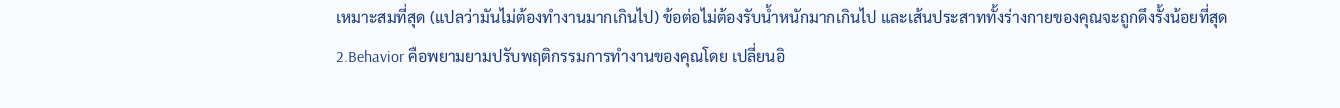เหมาะสมที่สุด (แปลว่ามันไม่ต้องทำงานมากเกินไป) ข้อต่อไม่ต้องรับน้ำหนักมากเกินไป และเส้นประสาททั้งร่างกายของคุณจะถูกดึงรั้งน้อยที่สุด
2.Behavior คือพยามยามปรับพฤติกรรมการทำงานของคุณโดย เปลี่ยนอิ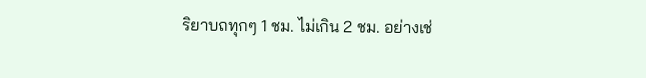ริยาบถทุกๆ 1 ชม. ไม่เกิน 2 ชม. อย่างเช่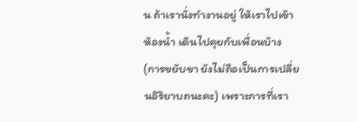น ถ้าเรานั่งทำงานอยู่ ให้เราไปเข้าห้องน้ำ เดินไปคุยกับเพื่อนบ้าง (การขยับขา ยังไม่ถือเป็นการเปลี่ยนอิริยาบถนะคะ) เพราะการที่เรา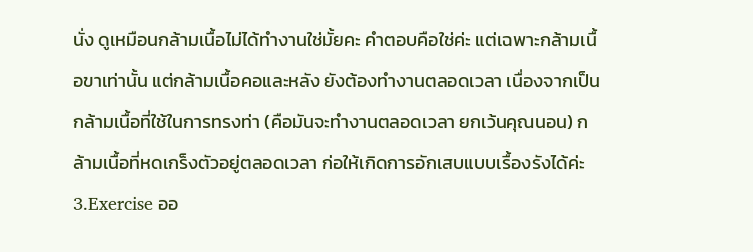นั่ง ดูเหมือนกล้ามเนื้อไม่ได้ทำงานใช่มั้ยคะ คำตอบคือใช่ค่ะ แต่เฉพาะกล้ามเนื้อขาเท่านั้น แต่กล้ามเนื้อคอและหลัง ยังต้องทำงานตลอดเวลา เนื่องจากเป็นกล้ามเนื้อที่ใช้ในการทรงท่า (คือมันจะทำงานตลอดเวลา ยกเว้นคุณนอน) กล้ามเนื้อที่หดเกร็งตัวอยู่ตลอดเวลา ก่อให้เกิดการอักเสบแบบเรื้องรังได้ค่ะ
3.Exercise ออ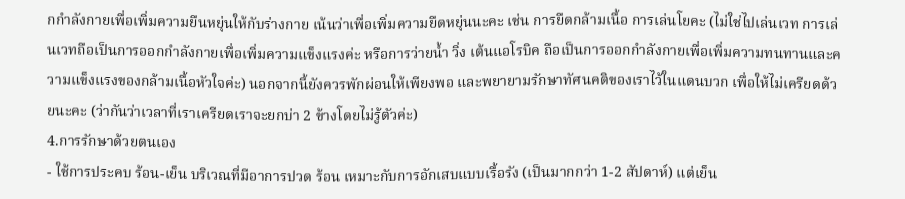กกำลังกายเพื่อเพิ่มความยืนหยุ่นให้กับร่างกาย เน้นว่าเพื่อเพิ่มความยืดหยุ่นนะคะ เช่น การยืดกล้ามเนื้อ การเล่นโยคะ (ไม่ใช่ไปเล่นเวท การเล่นเวทถือเป็นการออกกำลังกายเพื่อเพิ่มความแข็งแรงค่ะ หรือการว่ายน้ำ วิ่ง เต้นแอโรบิค ถือเป็นการออกกำลังกายเพื่อเพิ่มความทนทานและความแข็งแรงของกล้ามเนื้อหัวใจค่ะ) นอกจากนี้ยังควรพักผ่อนให้เพียงพอ และพยายามรักษาทัศนคติของเราไว้ในแดนบวก เพื่อให้ไม่เครียดด้วยนะคะ (ว่ากันว่าเวลาที่เราเครียดเราจะยกบ่า 2 ข้างโดยไม่รู้ตัวค่ะ)
4.การรักษาด้วยตนเอง
- ใช้การประคบ ร้อน-เย็น บริเวณที่มีอาการปวด ร้อน เหมาะกับการอักเสบแบบเรื้อรัง (เป็นมากกว่า 1-2 สัปดาห์) แต่เย็น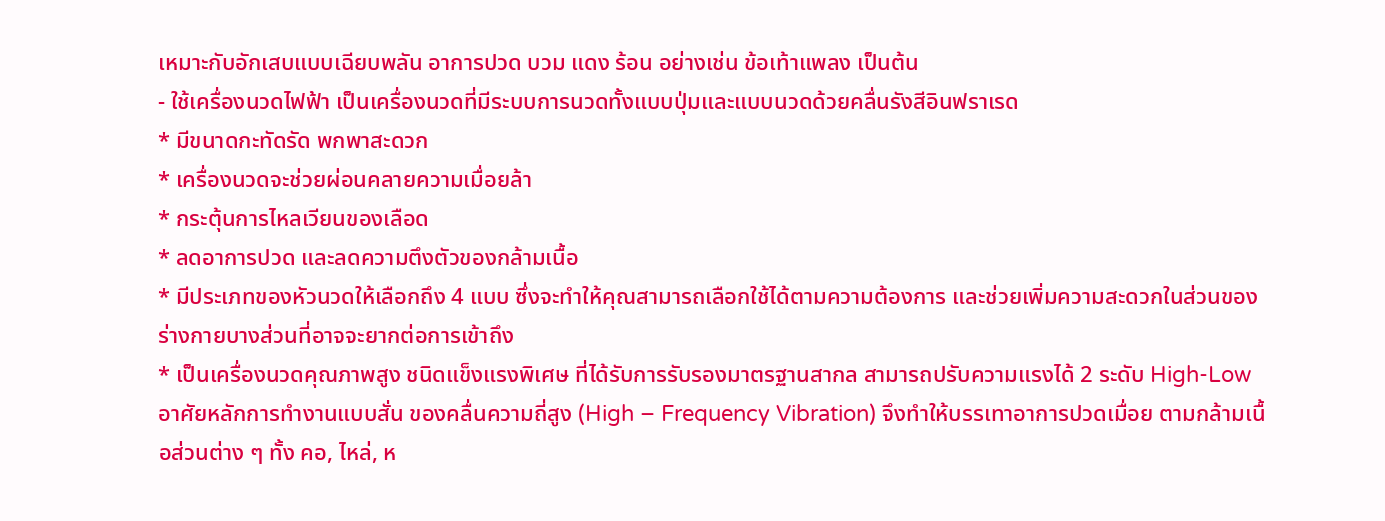เหมาะกับอักเสบแบบเฉียบพลัน อาการปวด บวม แดง ร้อน อย่างเช่น ข้อเท้าแพลง เป็นต้น
- ใช้เครื่องนวดไฟฟ้า เป็นเครื่องนวดที่มีระบบการนวดทั้งแบบปุ่มและแบบนวดด้วยคลื่นรังสีอินฟราเรด
* มีขนาดกะทัดรัด พกพาสะดวก
* เครื่องนวดจะช่วยผ่อนคลายความเมื่อยล้า
* กระตุ้นการไหลเวียนของเลือด
* ลดอาการปวด และลดความตึงตัวของกล้ามเนื้อ
* มีประเภทของหัวนวดให้เลือกถึง 4 แบบ ซึ่งจะทำให้คุณสามารถเลือกใช้ได้ตามความต้องการ และช่วยเพิ่มความสะดวกในส่วนของร่างกายบางส่วนที่อาจจะยากต่อการเข้าถึง
* เป็นเครื่องนวดคุณภาพสูง ชนิดแข็งแรงพิเศษ ที่ได้รับการรับรองมาตรฐานสากล สามารถปรับความแรงได้ 2 ระดับ High-Low อาศัยหลักการทำงานแบบสั่น ของคลื่นความถี่สูง (High – Frequency Vibration) จึงทำให้บรรเทาอาการปวดเมื่อย ตามกล้ามเนื้อส่วนต่าง ๆ ทั้ง คอ, ไหล่, ห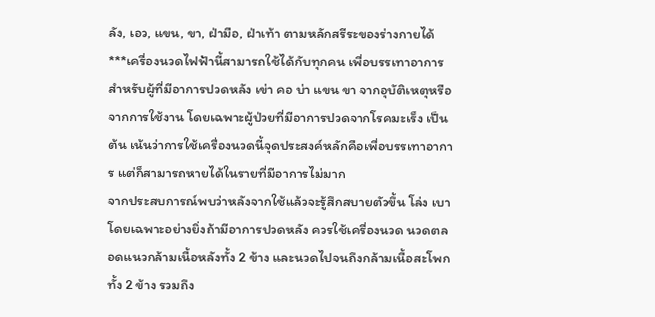ลัง, เอว, แขน, ขา, ฝ่ามือ, ฝ่าเท้า ตามหลักสรีระของร่างกายได้
***เครื่องนวดไฟฟ้านี้สามารถใช้ได้กับทุกคน เพื่อบรรเทาอาการสำหรับผู้ที่มีอาการปวดหลัง เข่า คอ บ่า แขน ขา จากอุบัติเหตุหรือจากการใช้งาน โดยเฉพาะผู้ป่วยที่มีอาการปวดจากโรคมะเร็ง เป็นต้น เน้นว่าการใช้เครื่องนวดนี้จุดประสงค์หลักคือเพื่อบรรเทาอาการ แต่ก็สามารถหายได้ในรายที่มีอาการไม่มาก
จากประสบการณ์พบว่าหลังจากใช้แล้วจะรู้สึกสบายตัวขึ้น โล่ง เบา โดยเฉพาะอย่างยิ่งถ้ามีอาการปวดหลัง ควรใช้เครื่องนวด นวดตลอดแนวกล้ามเนื้อหลังทั้ง 2 ข้าง และนวดไปจนถึงกล้ามเนื้อสะโพกทั้ง 2 ข้าง รวมถึง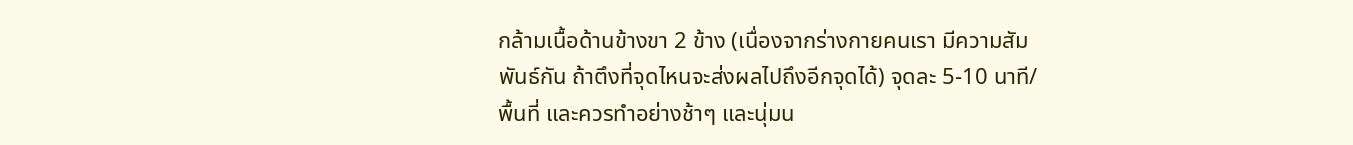กล้ามเนื้อด้านข้างขา 2 ข้าง (เนื่องจากร่างกายคนเรา มีความสัมพันธ์กัน ถ้าตึงที่จุดไหนจะส่งผลไปถึงอีกจุดได้) จุดละ 5-10 นาที/พื้นที่ และควรทำอย่างช้าๆ และนุ่มน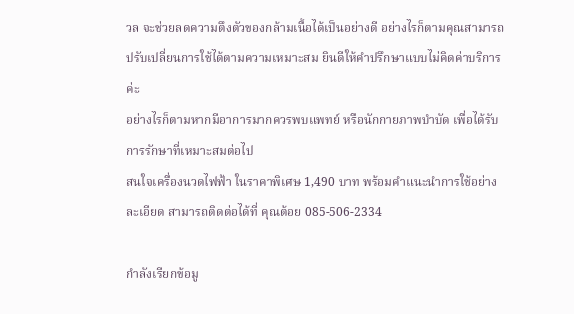วล จะช่วยลดความตึงตัวของกล้ามเนื้อได้เป็นอย่างดี อย่างไรก็ตามคุณสามารถปรับเปลี่ยนการใช้ได้ตามความเหมาะสม ยินดีให้คำปรึกษาแบบไม่คิดค่าบริการค่ะ
อย่างไรก็ตามหากมีอาการมากควรพบแพทย์ หรือนักกายภาพบำบัด เพื่อได้รับการรักษาที่เหมาะสมต่อไป
สนใจเครื่องนวดไฟฟ้า ในราคาพิเศษ 1,490 บาท พร้อมคำแนะนำการใช้อย่างละเอียด สามารถติดต่อได้ที่ คุณต้อย 085-506-2334

กำลังเรียกข้อมู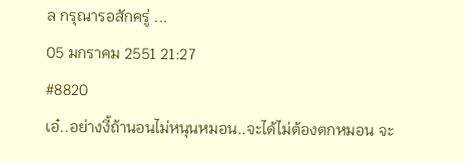ล กรุณารอสักครู่ ...
05 มกราคม 2551 21:27
#8820
เอ๋..อย่างงี้ถ้านอนไม่หนุนหมอน..จะได้ไม่ต้องตกหมอน จะ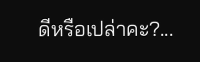ดีหรือเปล่าคะ?...